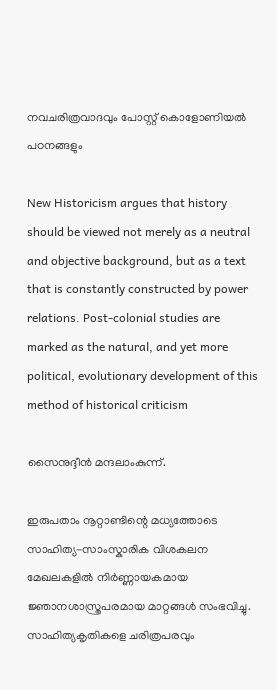നവചരിത്രവാദവും പോസ്റ്റ് കൊളോണിയൽ പഠനങ്ങളും

New Historicism argues that history should be viewed not merely as a neutral and objective background, but as a text that is constantly constructed by power relations. Post-colonial studies are marked as the natural, and yet more political, evolutionary development of this method of historical criticism

സൈനുദ്ദീൻ മന്ദലാംകുന്ന്.

ഇരുപതാം നൂറ്റാണ്ടിന്റെ മധ്യത്തോടെ സാഹിത്യ-സാംസ്കാരിക വിശകലന മേഖലകളിൽ നിർണ്ണായകമായ ജ്ഞാനശാസ്ത്രപരമായ മാറ്റങ്ങൾ സംഭവിച്ചു. സാഹിത്യകൃതികളെ ചരിത്രപരവും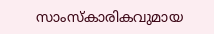സാംസ്കാരികവുമായ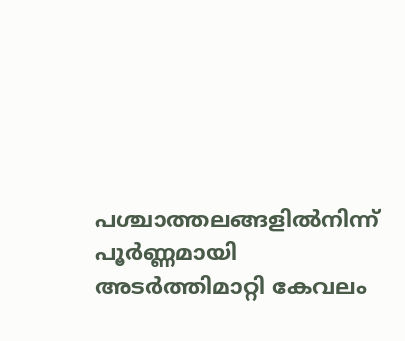പശ്ചാത്തലങ്ങളിൽനിന്ന് പൂർണ്ണമായി അടർത്തിമാറ്റി കേവലം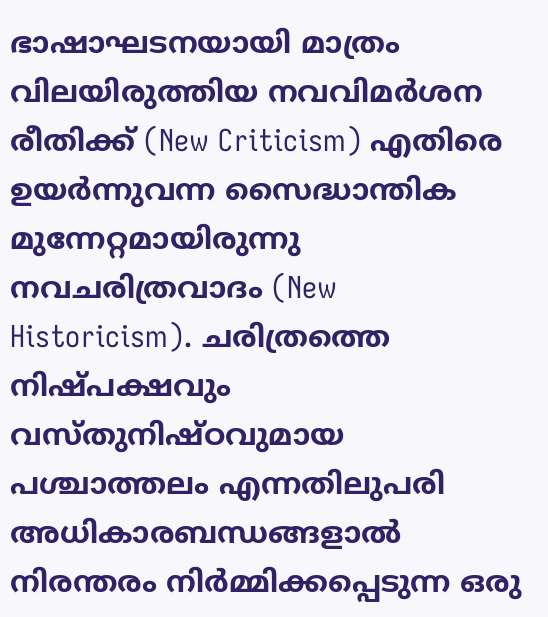ഭാഷാഘടനയായി മാത്രം വിലയിരുത്തിയ നവവിമർശന രീതിക്ക് (New Criticism) എതിരെ ഉയർന്നുവന്ന സൈദ്ധാന്തിക മുന്നേറ്റമായിരുന്നു നവചരിത്രവാദം (New Historicism). ചരിത്രത്തെ നിഷ്പക്ഷവും വസ്തുനിഷ്ഠവുമായ പശ്ചാത്തലം എന്നതിലുപരി അധികാരബന്ധങ്ങളാൽ നിരന്തരം നിർമ്മിക്കപ്പെടുന്ന ഒരു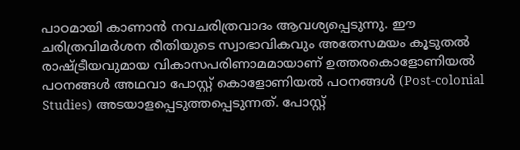പാഠമായി കാണാൻ നവചരിത്രവാദം ആവശ്യപ്പെടുന്നു. ഈ ചരിത്രവിമർശന രീതിയുടെ സ്വാഭാവികവും അതേസമയം കൂടുതൽ രാഷ്ട്രീയവുമായ വികാസപരിണാമമായാണ് ഉത്തരകൊളോണിയൽ പഠനങ്ങൾ അഥവാ പോസ്റ്റ് കൊളോണിയൽ പഠനങ്ങൾ (Post-colonial Studies) അടയാളപ്പെടുത്തപ്പെടുന്നത്. പോസ്റ്റ്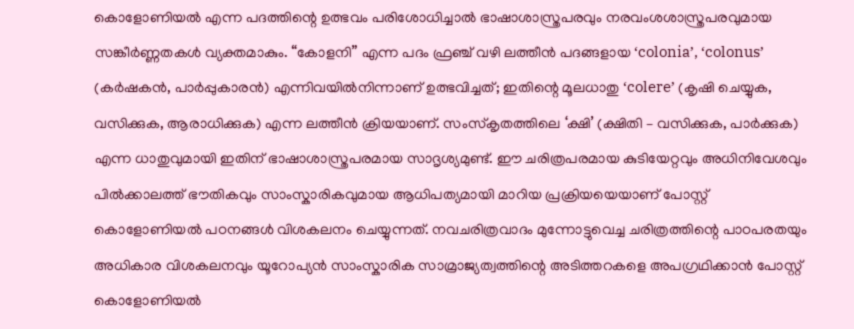കൊളോണിയൽ എന്ന പദത്തിന്റെ ഉത്ഭവം പരിശോധിച്ചാൽ ഭാഷാശാസ്ത്രപരവും നരവംശശാസ്ത്രപരവുമായ സങ്കീർണ്ണതകൾ വ്യക്തമാകും. “കോളനി” എന്ന പദം ഫ്രഞ്ച് വഴി ലത്തീൻ പദങ്ങളായ ‘colonia’, ‘colonus’ (കർഷകൻ, പാർപ്പുകാരൻ) എന്നിവയിൽനിന്നാണ് ഉത്ഭവിച്ചത്; ഇതിന്റെ മൂലധാതു ‘colere’ (കൃഷി ചെയ്യുക, വസിക്കുക, ആരാധിക്കുക) എന്ന ലത്തീൻ ക്രിയയാണ്. സംസ്കൃതത്തിലെ ‘ക്ഷി’ (ക്ഷിതി – വസിക്കുക, പാർക്കുക) എന്ന ധാതുവുമായി ഇതിന് ഭാഷാശാസ്ത്രപരമായ സാദൃശ്യമുണ്ട്. ഈ ചരിത്രപരമായ കുടിയേറ്റവും അധിനിവേശവും പിൽക്കാലത്ത് ഭൗതികവും സാംസ്കാരികവുമായ ആധിപത്യമായി മാറിയ പ്രക്രിയയെയാണ് പോസ്റ്റ് കൊളോണിയൽ പഠനങ്ങൾ വിശകലനം ചെയ്യുന്നത്. നവചരിത്രവാദം മുന്നോട്ടുവെച്ച ചരിത്രത്തിന്റെ പാഠപരതയും അധികാര വിശകലനവും യൂറോപ്യൻ സാംസ്കാരിക സാമ്രാജ്യത്വത്തിന്റെ അടിത്തറകളെ അപഗ്രഥിക്കാൻ പോസ്റ്റ് കൊളോണിയൽ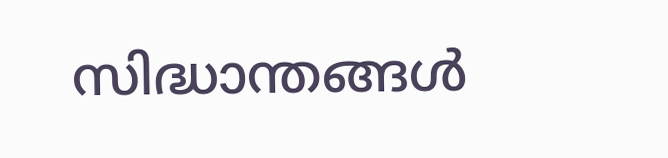സിദ്ധാന്തങ്ങൾ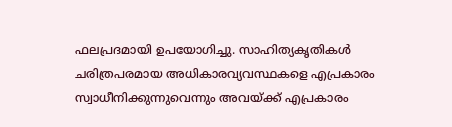ഫലപ്രദമായി ഉപയോഗിച്ചു. സാഹിത്യകൃതികൾ ചരിത്രപരമായ അധികാരവ്യവസ്ഥകളെ എപ്രകാരം സ്വാധീനിക്കുന്നുവെന്നും അവയ്ക്ക് എപ്രകാരം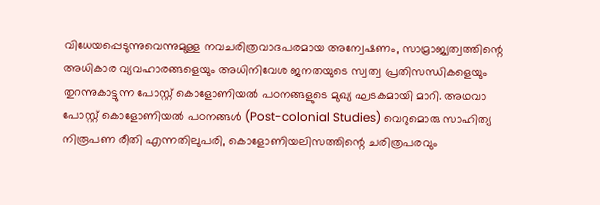വിധേയപ്പെടുന്നുവെന്നുമുള്ള നവചരിത്രവാദപരമായ അന്വേഷണം, സാമ്രാജ്യത്വത്തിന്റെ അധികാര വ്യവഹാരങ്ങളെയും അധിനിവേശ ജനതയുടെ സ്വത്വ പ്രതിസന്ധികളെയും തുറന്നുകാട്ടുന്ന പോസ്റ്റ് കൊളോണിയൽ പഠനങ്ങളുടെ മുഖ്യ ഘടകമായി മാറി. അഥവാ
പോസ്റ്റ് കൊളോണിയൽ പഠനങ്ങൾ (Post-colonial Studies) വെറുമൊരു സാഹിത്യ നിരൂപണ രീതി എന്നതിലുപരി, കൊളോണിയലിസത്തിന്റെ ചരിത്രപരവും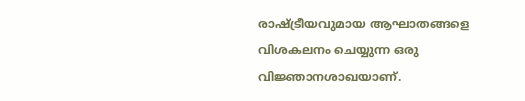രാഷ്ട്രീയവുമായ ആഘാതങ്ങളെ വിശകലനം ചെയ്യുന്ന ഒരു വിജ്ഞാനശാഖയാണ്.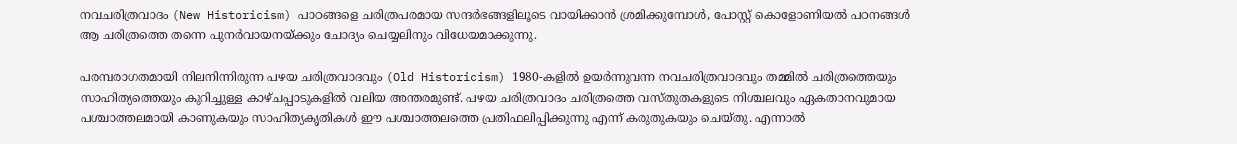നവചരിത്രവാദം (New Historicism) പാഠങ്ങളെ ചരിത്രപരമായ സന്ദർഭങ്ങളിലൂടെ വായിക്കാൻ ശ്രമിക്കുമ്പോൾ, പോസ്റ്റ് കൊളോണിയൽ പഠനങ്ങൾ ആ ചരിത്രത്തെ തന്നെ പുനർവായനയ്ക്കും ചോദ്യം ചെയ്യലിനും വിധേയമാക്കുന്നു.

പരമ്പരാഗതമായി നിലനിന്നിരുന്ന പഴയ ചരിത്രവാദവും (Old Historicism) 1980-കളിൽ ഉയർന്നുവന്ന നവചരിത്രവാദവും തമ്മിൽ ചരിത്രത്തെയും സാഹിത്യത്തെയും കുറിച്ചുള്ള കാഴ്ചപ്പാടുകളിൽ വലിയ അന്തരമുണ്ട്. പഴയ ചരിത്രവാദം ചരിത്രത്തെ വസ്തുതകളുടെ നിശ്ചലവും ഏകതാനവുമായ പശ്ചാത്തലമായി കാണുകയും സാഹിത്യകൃതികൾ ഈ പശ്ചാത്തലത്തെ പ്രതിഫലിപ്പിക്കുന്നു എന്ന് കരുതുകയും ചെയ്തു. എന്നാൽ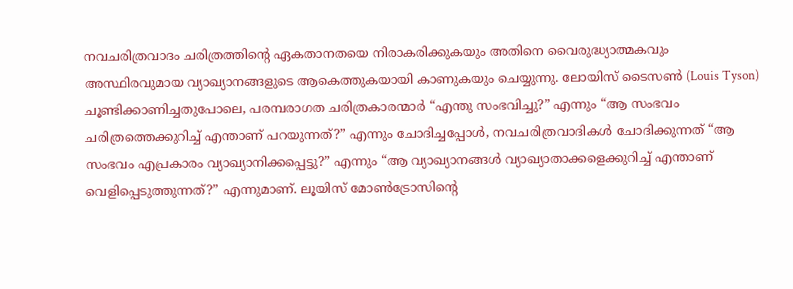നവചരിത്രവാദം ചരിത്രത്തിന്റെ ഏകതാനതയെ നിരാകരിക്കുകയും അതിനെ വൈരുദ്ധ്യാത്മകവും അസ്ഥിരവുമായ വ്യാഖ്യാനങ്ങളുടെ ആകെത്തുകയായി കാണുകയും ചെയ്യുന്നു. ലോയിസ് ടൈസൺ (Louis Tyson) ചൂണ്ടിക്കാണിച്ചതുപോലെ, പരമ്പരാഗത ചരിത്രകാരന്മാർ “എന്തു സംഭവിച്ചു?” എന്നും “ആ സംഭവം ചരിത്രത്തെക്കുറിച്ച് എന്താണ് പറയുന്നത്?” എന്നും ചോദിച്ചപ്പോൾ, നവചരിത്രവാദികൾ ചോദിക്കുന്നത് “ആ സംഭവം എപ്രകാരം വ്യാഖ്യാനിക്കപ്പെട്ടു?” എന്നും “ആ വ്യാഖ്യാനങ്ങൾ വ്യാഖ്യാതാക്കളെക്കുറിച്ച് എന്താണ് വെളിപ്പെടുത്തുന്നത്?” എന്നുമാണ്. ലൂയിസ് മോൺട്രോസിന്റെ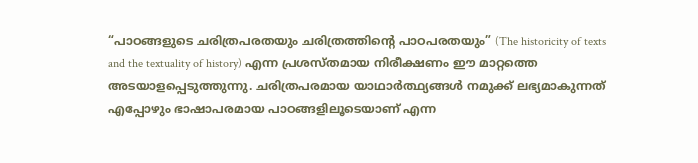“പാഠങ്ങളുടെ ചരിത്രപരതയും ചരിത്രത്തിന്റെ പാഠപരതയും” (The historicity of texts and the textuality of history) എന്ന പ്രശസ്തമായ നിരീക്ഷണം ഈ മാറ്റത്തെ അടയാളപ്പെടുത്തുന്നു. ചരിത്രപരമായ യാഥാർത്ഥ്യങ്ങൾ നമുക്ക് ലഭ്യമാകുന്നത് എപ്പോഴും ഭാഷാപരമായ പാഠങ്ങളിലൂടെയാണ് എന്ന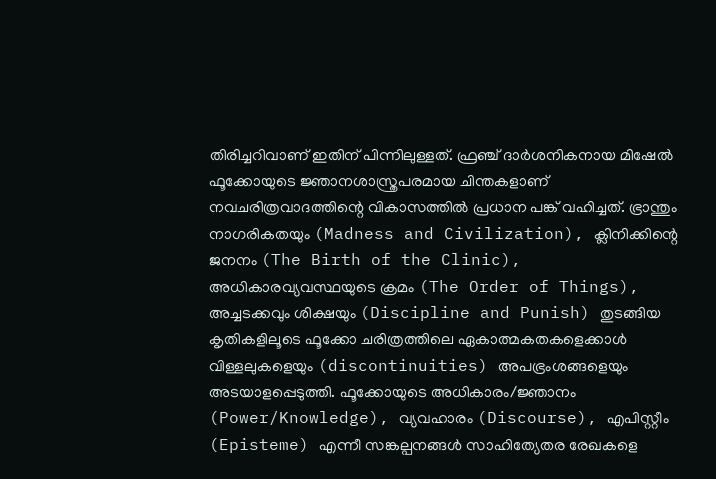തിരിച്ചറിവാണ് ഇതിന് പിന്നിലുള്ളത്. ഫ്രഞ്ച് ദാർശനികനായ മിഷേൽ ഫൂക്കോയുടെ ജ്ഞാനശാസ്ത്രപരമായ ചിന്തകളാണ് നവചരിത്രവാദത്തിന്റെ വികാസത്തിൽ പ്രധാന പങ്ക് വഹിച്ചത്. ഭ്രാന്തും നാഗരികതയും (Madness and Civilization), ക്ലിനിക്കിന്റെ ജനനം (The Birth of the Clinic), അധികാരവ്യവസ്ഥയുടെ ക്രമം (The Order of Things), അച്ചടക്കവും ശിക്ഷയും (Discipline and Punish) തുടങ്ങിയ കൃതികളിലൂടെ ഫൂക്കോ ചരിത്രത്തിലെ ഏകാത്മകതകളെക്കാൾ വിള്ളലുകളെയും (discontinuities) അപഭ്രംശങ്ങളെയും അടയാളപ്പെടുത്തി. ഫൂക്കോയുടെ അധികാരം/ജ്ഞാനം (Power/Knowledge), വ്യവഹാരം (Discourse), എപിസ്റ്റീം (Episteme) എന്നീ സങ്കല്പനങ്ങൾ സാഹിത്യേതര രേഖകളെ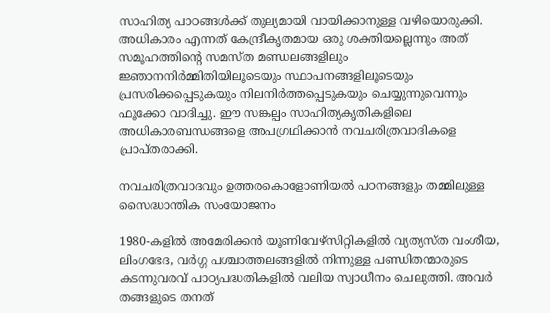സാഹിത്യ പാഠങ്ങൾക്ക് തുല്യമായി വായിക്കാനുള്ള വഴിയൊരുക്കി. അധികാരം എന്നത് കേന്ദ്രീകൃതമായ ഒരു ശക്തിയല്ലെന്നും അത് സമൂഹത്തിന്റെ സമസ്ത മണ്ഡലങ്ങളിലും ജ്ഞാനനിർമ്മിതിയിലൂടെയും സ്ഥാപനങ്ങളിലൂടെയും പ്രസരിക്കപ്പെടുകയും നിലനിർത്തപ്പെടുകയും ചെയ്യുന്നുവെന്നും ഫൂക്കോ വാദിച്ചു. ഈ സങ്കല്പം സാഹിത്യകൃതികളിലെ അധികാരബന്ധങ്ങളെ അപഗ്രഥിക്കാൻ നവചരിത്രവാദികളെ പ്രാപ്തരാക്കി.

നവചരിത്രവാദവും ഉത്തരകൊളോണിയൽ പഠനങ്ങളും തമ്മിലുള്ള സൈദ്ധാന്തിക സംയോജനം

1980-കളിൽ അമേരിക്കൻ യൂണിവേഴ്സിറ്റികളിൽ വ്യത്യസ്ത വംശീയ, ലിംഗഭേദ, വർഗ്ഗ പശ്ചാത്തലങ്ങളിൽ നിന്നുള്ള പണ്ഡിതന്മാരുടെ കടന്നുവരവ് പാഠ്യപദ്ധതികളിൽ വലിയ സ്വാധീനം ചെലുത്തി. അവർ തങ്ങളുടെ തനത്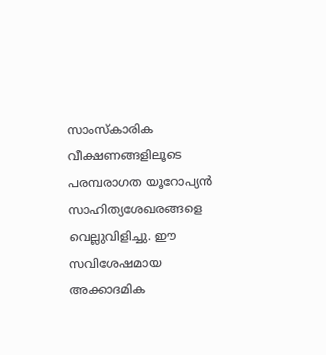സാംസ്കാരിക വീക്ഷണങ്ങളിലൂടെ പരമ്പരാഗത യൂറോപ്യൻ സാഹിത്യശേഖരങ്ങളെ വെല്ലുവിളിച്ചു. ഈ സവിശേഷമായ അക്കാദമിക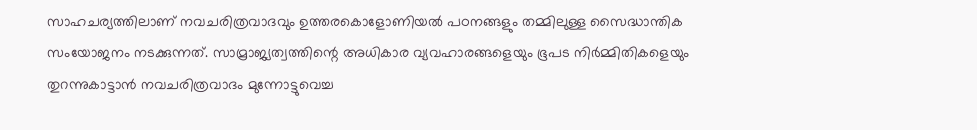സാഹചര്യത്തിലാണ് നവചരിത്രവാദവും ഉത്തരകൊളോണിയൽ പഠനങ്ങളും തമ്മിലുള്ള സൈദ്ധാന്തിക സംയോജനം നടക്കുന്നത്. സാമ്രാജ്യത്വത്തിന്റെ അധികാര വ്യവഹാരങ്ങളെയും ഭൂപട നിർമ്മിതികളെയും തുറന്നുകാട്ടാൻ നവചരിത്രവാദം മുന്നോട്ടുവെച്ച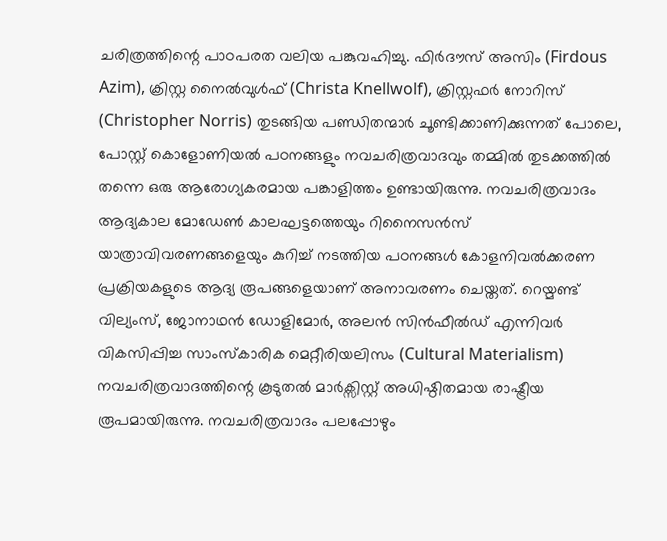ചരിത്രത്തിന്റെ പാഠപരത വലിയ പങ്കുവഹിച്ചു. ഫിർദൗസ് അസിം (Firdous Azim), ക്രിസ്റ്റ നൈൽവുൾഫ് (Christa Knellwolf), ക്രിസ്റ്റഫർ നോറിസ് (Christopher Norris) തുടങ്ങിയ പണ്ഡിതന്മാർ ചൂണ്ടിക്കാണിക്കുന്നത് പോലെ, പോസ്റ്റ് കൊളോണിയൽ പഠനങ്ങളും നവചരിത്രവാദവും തമ്മിൽ തുടക്കത്തിൽ തന്നെ ഒരു ആരോഗ്യകരമായ പങ്കാളിത്തം ഉണ്ടായിരുന്നു. നവചരിത്രവാദം ആദ്യകാല മോഡേൺ കാലഘട്ടത്തെയും റിനൈസൻസ് യാത്രാവിവരണങ്ങളെയും കുറിച്ച് നടത്തിയ പഠനങ്ങൾ കോളനിവൽക്കരണ പ്രക്രിയകളുടെ ആദ്യ രൂപങ്ങളെയാണ് അനാവരണം ചെയ്തത്. റെയ്മണ്ട് വില്യംസ്, ജോനാഥൻ ഡോളിമോർ, അലൻ സിൻഫീൽഡ് എന്നിവർ വികസിപ്പിച്ച സാംസ്കാരിക മെറ്റീരിയലിസം (Cultural Materialism) നവചരിത്രവാദത്തിന്റെ കൂടുതൽ മാർക്സിസ്റ്റ് അധിഷ്ഠിതമായ രാഷ്ട്രീയ രൂപമായിരുന്നു. നവചരിത്രവാദം പലപ്പോഴും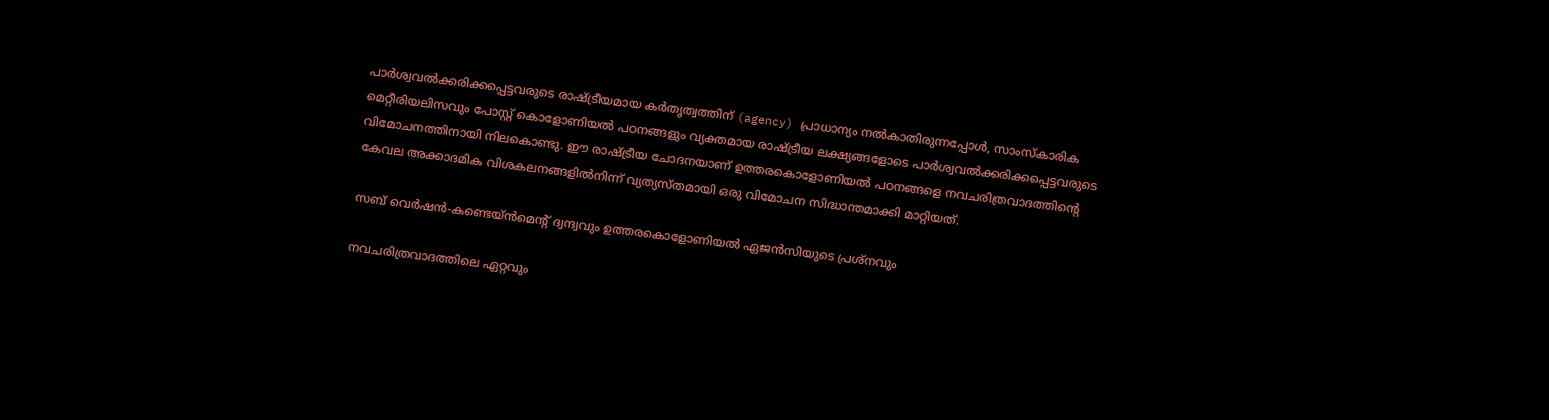പാർശ്വവൽക്കരിക്കപ്പെട്ടവരുടെ രാഷ്ട്രീയമായ കർതൃത്വത്തിന് (agency) പ്രാധാന്യം നൽകാതിരുന്നപ്പോൾ, സാംസ്കാരിക മെറ്റീരിയലിസവും പോസ്റ്റ് കൊളോണിയൽ പഠനങ്ങളും വ്യക്തമായ രാഷ്ട്രീയ ലക്ഷ്യങ്ങളോടെ പാർശ്വവൽക്കരിക്കപ്പെട്ടവരുടെ വിമോചനത്തിനായി നിലകൊണ്ടു. ഈ രാഷ്ട്രീയ ചോദനയാണ് ഉത്തരകൊളോണിയൽ പഠനങ്ങളെ നവചരിത്രവാദത്തിന്റെ കേവല അക്കാദമിക വിശകലനങ്ങളിൽനിന്ന് വ്യത്യസ്തമായി ഒരു വിമോചന സിദ്ധാന്തമാക്കി മാറ്റിയത്.

സബ് വെർഷൻ-കണ്ടെയ്ൻമെന്റ് ദ്വന്ദ്വവും ഉത്തരകൊളോണിയൽ ഏജൻസിയുടെ പ്രശ്നവും

നവചരിത്രവാദത്തിലെ ഏറ്റവും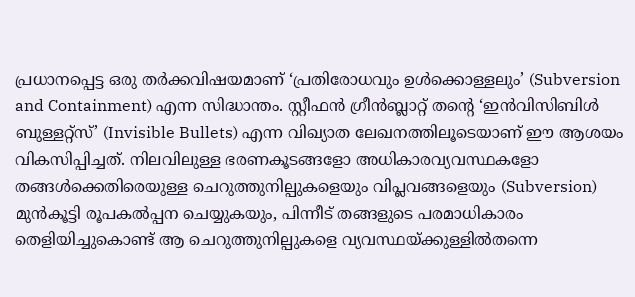പ്രധാനപ്പെട്ട ഒരു തർക്കവിഷയമാണ് ‘പ്രതിരോധവും ഉൾക്കൊള്ളലും’ (Subversion and Containment) എന്ന സിദ്ധാന്തം. സ്റ്റീഫൻ ഗ്രീൻബ്ലാറ്റ് തന്റെ ‘ഇൻവിസിബിൾ ബുള്ളറ്റ്സ്’ (Invisible Bullets) എന്ന വിഖ്യാത ലേഖനത്തിലൂടെയാണ് ഈ ആശയം വികസിപ്പിച്ചത്. നിലവിലുള്ള ഭരണകൂടങ്ങളോ അധികാരവ്യവസ്ഥകളോ തങ്ങൾക്കെതിരെയുള്ള ചെറുത്തുനില്പുകളെയും വിപ്ലവങ്ങളെയും (Subversion) മുൻകൂട്ടി രൂപകൽപ്പന ചെയ്യുകയും, പിന്നീട് തങ്ങളുടെ പരമാധികാരം തെളിയിച്ചുകൊണ്ട് ആ ചെറുത്തുനില്പുകളെ വ്യവസ്ഥയ്ക്കുള്ളിൽതന്നെ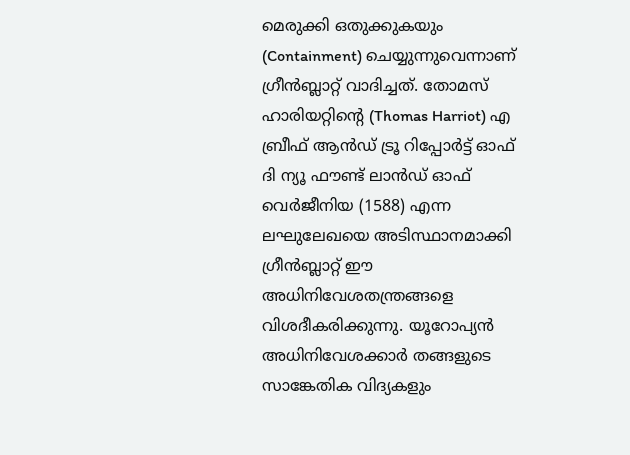മെരുക്കി ഒതുക്കുകയും (Containment) ചെയ്യുന്നുവെന്നാണ് ഗ്രീൻബ്ലാറ്റ് വാദിച്ചത്. തോമസ് ഹാരിയറ്റിന്റെ (Thomas Harriot) എ ബ്രീഫ് ആൻഡ് ട്രൂ റിപ്പോർട്ട് ഓഫ് ദി ന്യൂ ഫൗണ്ട് ലാൻഡ് ഓഫ് വെർജീനിയ (1588) എന്ന ലഘുലേഖയെ അടിസ്ഥാനമാക്കി ഗ്രീൻബ്ലാറ്റ് ഈ അധിനിവേശതന്ത്രങ്ങളെ വിശദീകരിക്കുന്നു. യൂറോപ്യൻ അധിനിവേശക്കാർ തങ്ങളുടെ സാങ്കേതിക വിദ്യകളും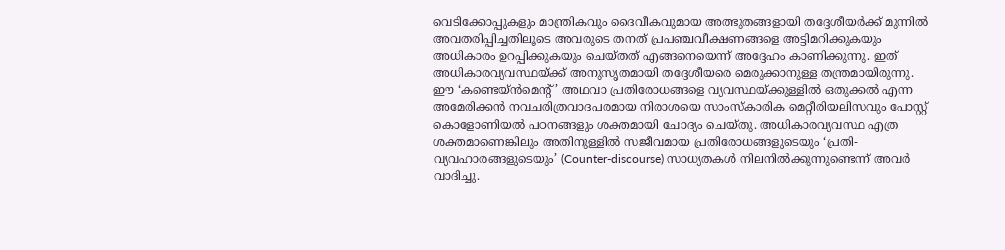വെടിക്കോപ്പുകളും മാന്ത്രികവും ദൈവീകവുമായ അത്ഭുതങ്ങളായി തദ്ദേശീയർക്ക് മുന്നിൽ അവതരിപ്പിച്ചതിലൂടെ അവരുടെ തനത് പ്രപഞ്ചവീക്ഷണങ്ങളെ അട്ടിമറിക്കുകയും അധികാരം ഉറപ്പിക്കുകയും ചെയ്തത് എങ്ങനെയെന്ന് അദ്ദേഹം കാണിക്കുന്നു. ഇത് അധികാരവ്യവസ്ഥയ്ക്ക് അനുസൃതമായി തദ്ദേശീയരെ മെരുക്കാനുള്ള തന്ത്രമായിരുന്നു. ഈ ‘കണ്ടെയ്ൻമെന്റ്’ അഥവാ പ്രതിരോധങ്ങളെ വ്യവസ്ഥയ്ക്കുള്ളിൽ ഒതുക്കൽ എന്ന അമേരിക്കൻ നവചരിത്രവാദപരമായ നിരാശയെ സാംസ്കാരിക മെറ്റീരിയലിസവും പോസ്റ്റ് കൊളോണിയൽ പഠനങ്ങളും ശക്തമായി ചോദ്യം ചെയ്തു. അധികാരവ്യവസ്ഥ എത്ര ശക്തമാണെങ്കിലും അതിനുള്ളിൽ സജീവമായ പ്രതിരോധങ്ങളുടെയും ‘പ്രതി-വ്യവഹാരങ്ങളുടെയും’ (Counter-discourse) സാധ്യതകൾ നിലനിൽക്കുന്നുണ്ടെന്ന് അവർ വാദിച്ചു.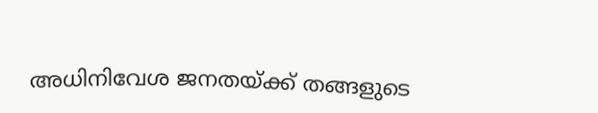അധിനിവേശ ജനതയ്ക്ക് തങ്ങളുടെ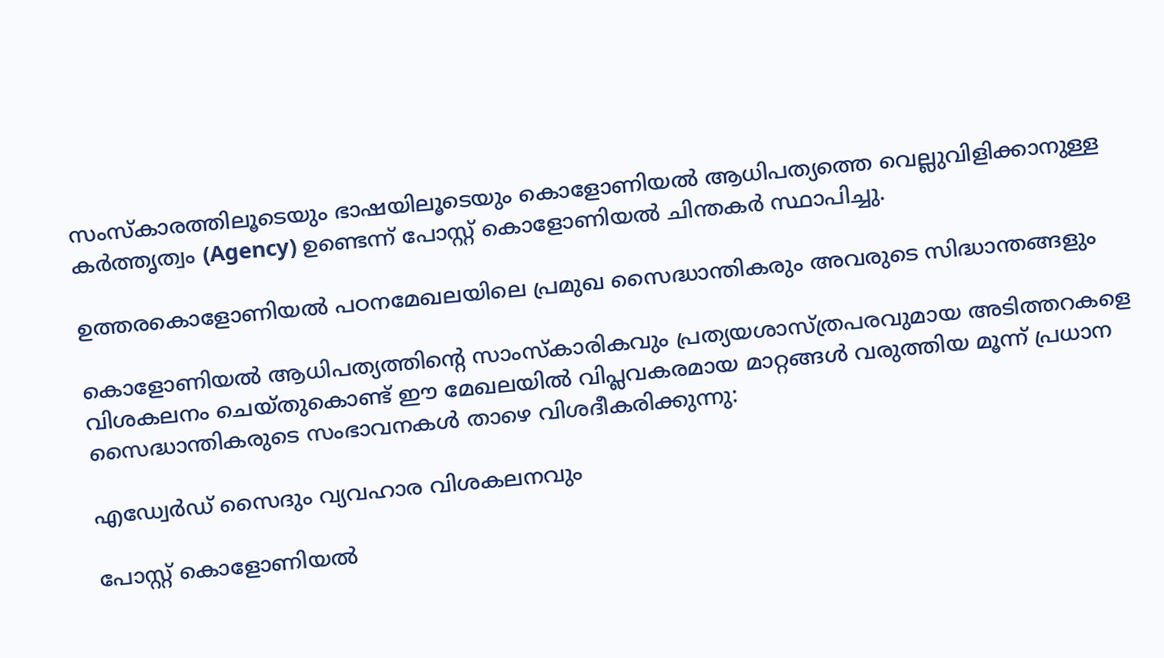സംസ്കാരത്തിലൂടെയും ഭാഷയിലൂടെയും കൊളോണിയൽ ആധിപത്യത്തെ വെല്ലുവിളിക്കാനുള്ള കർത്തൃത്വം (Agency) ഉണ്ടെന്ന് പോസ്റ്റ് കൊളോണിയൽ ചിന്തകർ സ്ഥാപിച്ചു.

ഉത്തരകൊളോണിയൽ പഠനമേഖലയിലെ പ്രമുഖ സൈദ്ധാന്തികരും അവരുടെ സിദ്ധാന്തങ്ങളും

കൊളോണിയൽ ആധിപത്യത്തിന്റെ സാംസ്കാരികവും പ്രത്യയശാസ്ത്രപരവുമായ അടിത്തറകളെ വിശകലനം ചെയ്തുകൊണ്ട് ഈ മേഖലയിൽ വിപ്ലവകരമായ മാറ്റങ്ങൾ വരുത്തിയ മൂന്ന് പ്രധാന സൈദ്ധാന്തികരുടെ സംഭാവനകൾ താഴെ വിശദീകരിക്കുന്നു:

എഡ്വേർഡ് സൈദും വ്യവഹാര വിശകലനവും

പോസ്റ്റ് കൊളോണിയൽ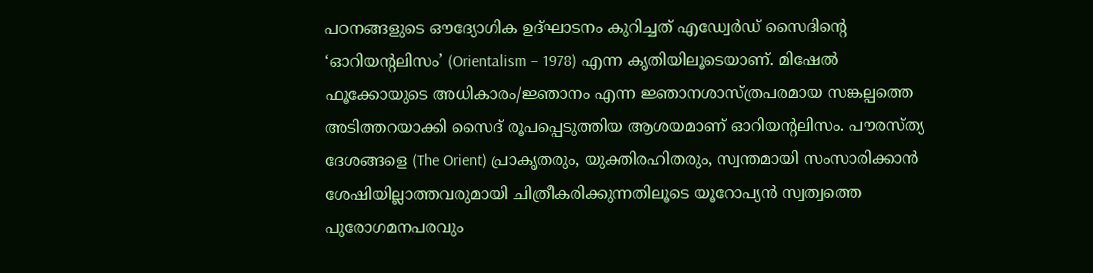പഠനങ്ങളുടെ ഔദ്യോഗിക ഉദ്ഘാടനം കുറിച്ചത് എഡ്വേർഡ് സൈദിന്റെ ‘ഓറിയന്റലിസം’ (Orientalism – 1978) എന്ന കൃതിയിലൂടെയാണ്. മിഷേൽ ഫൂക്കോയുടെ അധികാരം/ജ്ഞാനം എന്ന ജ്ഞാനശാസ്ത്രപരമായ സങ്കല്പത്തെ അടിത്തറയാക്കി സൈദ് രൂപപ്പെടുത്തിയ ആശയമാണ് ഓറിയന്റലിസം. പൗരസ്ത്യ ദേശങ്ങളെ (The Orient) പ്രാകൃതരും, യുക്തിരഹിതരും, സ്വന്തമായി സംസാരിക്കാൻ ശേഷിയില്ലാത്തവരുമായി ചിത്രീകരിക്കുന്നതിലൂടെ യൂറോപ്യൻ സ്വത്വത്തെ പുരോഗമനപരവും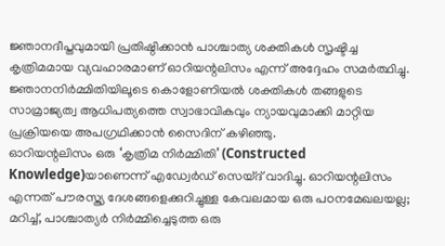ജ്ഞാനദീപ്തവുമായി പ്രതിഷ്ഠിക്കാൻ പാശ്ചാത്യ ശക്തികൾ സൃഷ്ടിച്ച കൃത്രിമമായ വ്യവഹാരമാണ് ഓറിയന്റലിസം എന്ന് അദ്ദേഹം സമർത്ഥിച്ചു. ജ്ഞാനനിർമ്മിതിയിലൂടെ കൊളോണിയൽ ശക്തികൾ തങ്ങളുടെ സാമ്രാജ്യത്വ ആധിപത്യത്തെ സ്വാഭാവികവും ന്യായവുമാക്കി മാറ്റിയ പ്രക്രിയയെ അപഗ്രഥിക്കാൻ സൈദിന് കഴിഞ്ഞു.
ഓറിയന്റലിസം ഒരു ‘കൃത്രിമ നിർമ്മിതി’ (Constructed Knowledge)യാണെന്ന് എഡ്വേർഡ് സെയ്ദ് വാദിച്ചു. ഓറിയന്റലിസം എന്നത് പൗരസ്ത്യ ദേശങ്ങളെക്കുറിച്ചുള്ള കേവലമായ ഒരു പഠനമേഖലയല്ല; മറിച്ച്, പാശ്ചാത്യർ നിർമ്മിച്ചെടുത്ത ഒരു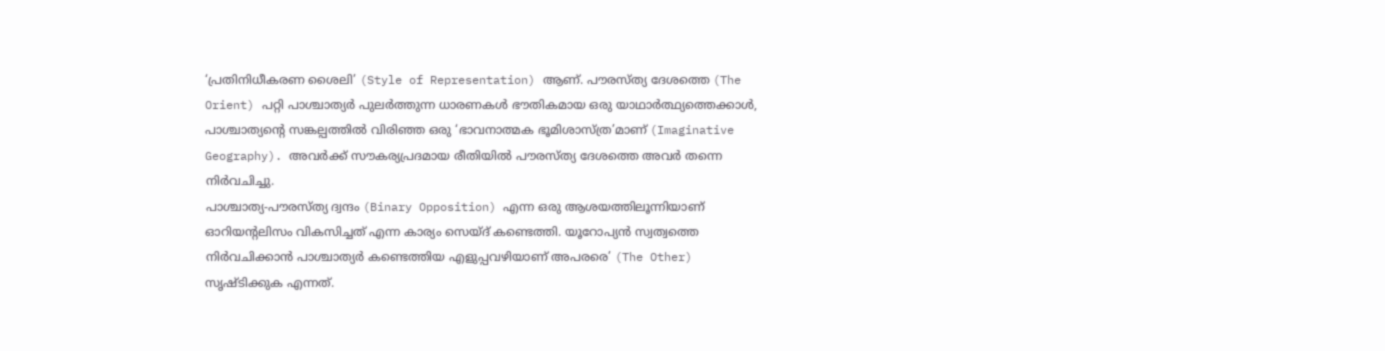‘പ്രതിനിധീകരണ ശൈലി’ (Style of Representation) ആണ്. പൗരസ്ത്യ ദേശത്തെ (The Orient) പറ്റി പാശ്ചാത്യർ പുലർത്തുന്ന ധാരണകൾ ഭൗതികമായ ഒരു യാഥാർത്ഥ്യത്തെക്കാൾ, പാശ്ചാത്യന്റെ സങ്കല്പത്തിൽ വിരിഞ്ഞ ഒരു ‘ഭാവനാത്മക ഭൂമിശാസ്ത്ര’മാണ് (Imaginative Geography). അവർക്ക് സൗകര്യപ്രദമായ രീതിയിൽ പൗരസ്ത്യ ദേശത്തെ അവർ തന്നെ നിർവചിച്ചു.
പാശ്ചാത്യ-പൗരസ്ത്യ ദ്വന്ദം (Binary Opposition) എന്ന ഒരു ആശയത്തിലൂന്നിയാണ് ഓറിയന്റലിസം വികസിച്ചത് എന്ന കാര്യം സെയ്ദ് കണ്ടെത്തി. യൂറോപ്യൻ സ്വത്വത്തെ നിർവചിക്കാൻ പാശ്ചാത്യർ കണ്ടെത്തിയ എളുപ്പവഴിയാണ് അപരരെ’ (The Other) സൃഷ്ടിക്കുക എന്നത്.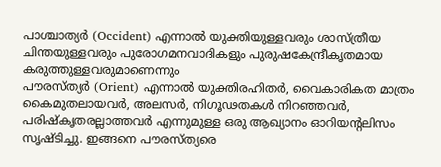പാശ്ചാത്യർ (Occident) എന്നാൽ യുക്തിയുള്ളവരും ശാസ്ത്രീയ ചിന്തയുള്ളവരും പുരോഗമനവാദികളും പുരുഷകേന്ദ്രീകൃതമായ കരുത്തുള്ളവരുമാണെന്നും
പൗരസ്ത്യർ (Orient) എന്നാൽ യുക്തിരഹിതർ, വൈകാരികത മാത്രം കൈമുതലായവർ, അലസർ, നിഗൂഢതകൾ നിറഞ്ഞവർ, പരിഷ്കൃതരല്ലാത്തവർ എന്നുമുള്ള ഒരു ആഖ്യാനം ഓറിയന്റലിസം സൃഷ്ടിച്ചു. ഇങ്ങനെ പൗരസ്ത്യരെ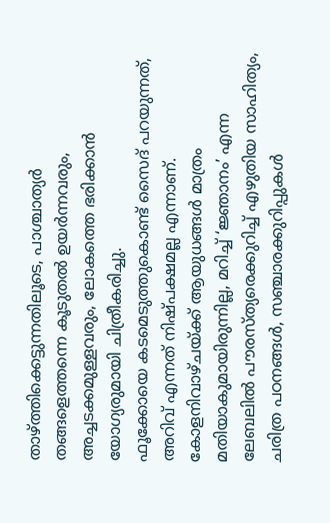താഴ്ത്തിക്കെട്ടുന്നതിലൂടെ, പാശ്ചാത്യർ തങ്ങളെത്തന്നെ കൂടുതൽ ഉയർന്നവരും, അച്ചടക്കമുള്ളവരും, ലോകത്തെ ഭരിക്കാൻ യോഗ്യരുമായി ചിത്രീകരിച്ചു.
ഫൂക്കോയെ കടമെടുത്തുകൊണ്ട് സൈദ് പറയുന്നത്, അറിവ് എന്നത് നിഷ്പക്ഷമല്ല എന്നാണ്. കോളനിവാഴ്ചയ്ക്ക് ആയുധങ്ങൾ മാത്രം മതിയാകുമായിരുന്നില്ല, മറിച്ച് ‘ജ്ഞാനം’ എന്ന ലേബലിൽ പൗരസ്ത്യരെക്കുറിച്ച് എഴുതിയ സാഹിത്യം, ചരിത്ര പഠനങ്ങൾ, സഞ്ചാരക്കുറിപ്പുകൾ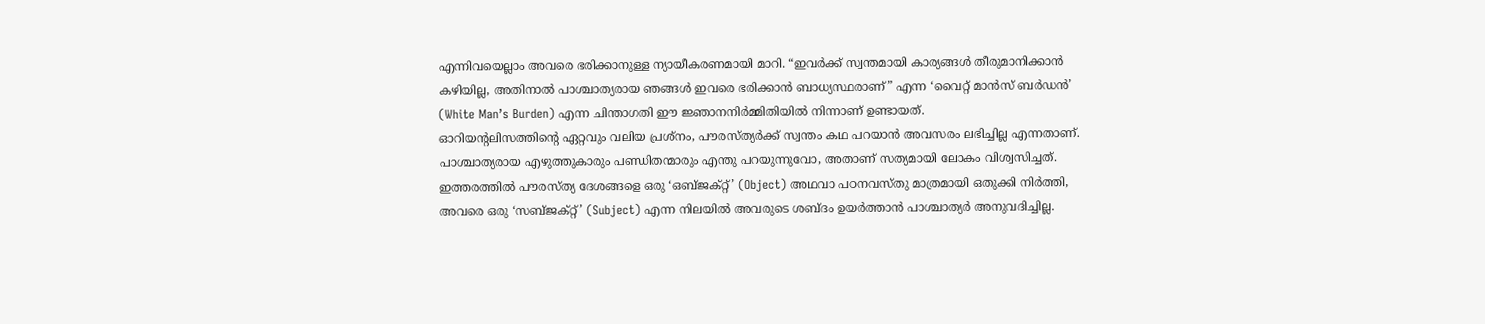എന്നിവയെല്ലാം അവരെ ഭരിക്കാനുള്ള ന്യായീകരണമായി മാറി. “ഇവർക്ക് സ്വന്തമായി കാര്യങ്ങൾ തീരുമാനിക്കാൻ കഴിയില്ല, അതിനാൽ പാശ്ചാത്യരായ ഞങ്ങൾ ഇവരെ ഭരിക്കാൻ ബാധ്യസ്ഥരാണ്” എന്ന ‘വൈറ്റ് മാൻസ് ബർഡൻ’ (White Man’s Burden) എന്ന ചിന്താഗതി ഈ ജ്ഞാനനിർമ്മിതിയിൽ നിന്നാണ് ഉണ്ടായത്.
ഓറിയന്റലിസത്തിന്റെ ഏറ്റവും വലിയ പ്രശ്നം, പൗരസ്ത്യർക്ക് സ്വന്തം കഥ പറയാൻ അവസരം ലഭിച്ചില്ല എന്നതാണ്. പാശ്ചാത്യരായ എഴുത്തുകാരും പണ്ഡിതന്മാരും എന്തു പറയുന്നുവോ, അതാണ് സത്യമായി ലോകം വിശ്വസിച്ചത്. ഇത്തരത്തിൽ പൗരസ്ത്യ ദേശങ്ങളെ ഒരു ‘ഒബ്‌ജക്റ്റ്’ (Object) അഥവാ പഠനവസ്തു മാത്രമായി ഒതുക്കി നിർത്തി, അവരെ ഒരു ‘സബ്ജക്റ്റ്’ (Subject) എന്ന നിലയിൽ അവരുടെ ശബ്ദം ഉയർത്താൻ പാശ്ചാത്യർ അനുവദിച്ചില്ല.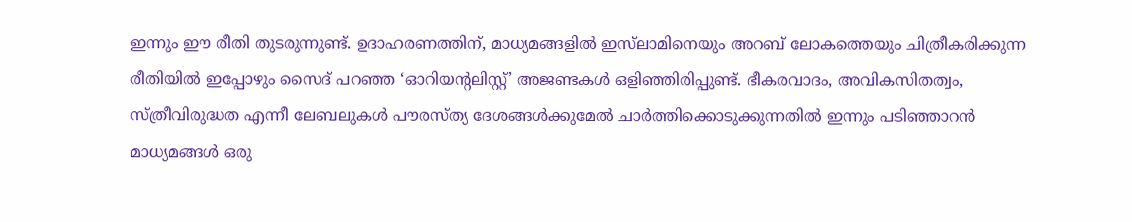ഇന്നും ഈ രീതി തുടരുന്നുണ്ട്. ഉദാഹരണത്തിന്, മാധ്യമങ്ങളിൽ ഇസ്‌ലാമിനെയും അറബ് ലോകത്തെയും ചിത്രീകരിക്കുന്ന രീതിയിൽ ഇപ്പോഴും സൈദ് പറഞ്ഞ ‘ഓറിയന്റലിസ്റ്റ്’ അജണ്ടകൾ ഒളിഞ്ഞിരിപ്പുണ്ട്. ഭീകരവാദം, അവികസിതത്വം, സ്ത്രീവിരുദ്ധത എന്നീ ലേബലുകൾ പൗരസ്ത്യ ദേശങ്ങൾക്കുമേൽ ചാർത്തിക്കൊടുക്കുന്നതിൽ ഇന്നും പടിഞ്ഞാറൻ മാധ്യമങ്ങൾ ഒരു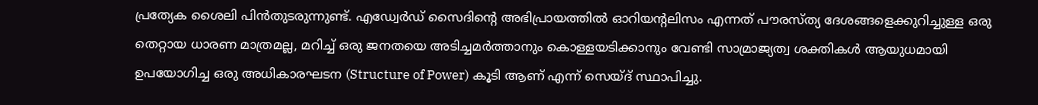പ്രത്യേക ശൈലി പിൻതുടരുന്നുണ്ട്. എഡ്വേർഡ് സൈദിന്റെ അഭിപ്രായത്തിൽ ഓറിയന്റലിസം എന്നത് പൗരസ്ത്യ ദേശങ്ങളെക്കുറിച്ചുള്ള ഒരു തെറ്റായ ധാരണ മാത്രമല്ല, മറിച്ച് ഒരു ജനതയെ അടിച്ചമർത്താനും കൊള്ളയടിക്കാനും വേണ്ടി സാമ്രാജ്യത്വ ശക്തികൾ ആയുധമായി ഉപയോഗിച്ച ഒരു അധികാരഘടന (Structure of Power) കൂടി ആണ് എന്ന് സെയ്ദ് സ്ഥാപിച്ചു.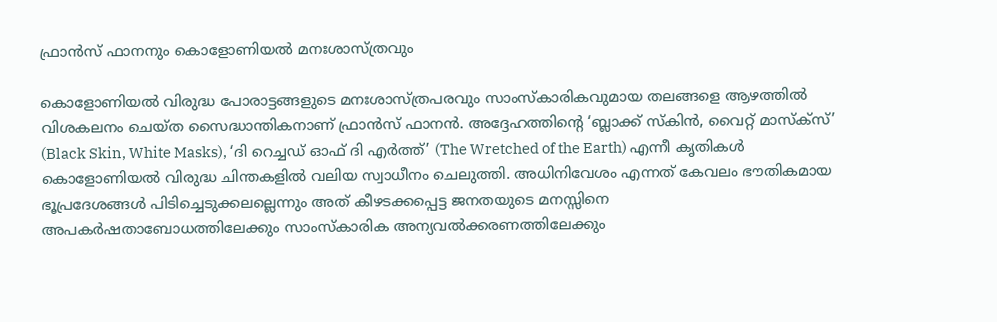ഫ്രാൻസ് ഫാനനും കൊളോണിയൽ മനഃശാസ്ത്രവും

കൊളോണിയൽ വിരുദ്ധ പോരാട്ടങ്ങളുടെ മനഃശാസ്ത്രപരവും സാംസ്കാരികവുമായ തലങ്ങളെ ആഴത്തിൽ വിശകലനം ചെയ്ത സൈദ്ധാന്തികനാണ് ഫ്രാൻസ് ഫാനൻ. അദ്ദേഹത്തിന്റെ ‘ബ്ലാക്ക് സ്കിൻ, വൈറ്റ് മാസ്ക്സ്’ (Black Skin, White Masks), ‘ദി റെച്ചഡ് ഓഫ് ദി എർത്ത്’ (The Wretched of the Earth) എന്നീ കൃതികൾ കൊളോണിയൽ വിരുദ്ധ ചിന്തകളിൽ വലിയ സ്വാധീനം ചെലുത്തി. അധിനിവേശം എന്നത് കേവലം ഭൗതികമായ ഭൂപ്രദേശങ്ങൾ പിടിച്ചെടുക്കലല്ലെന്നും അത് കീഴടക്കപ്പെട്ട ജനതയുടെ മനസ്സിനെ അപകർഷതാബോധത്തിലേക്കും സാംസ്കാരിക അന്യവൽക്കരണത്തിലേക്കും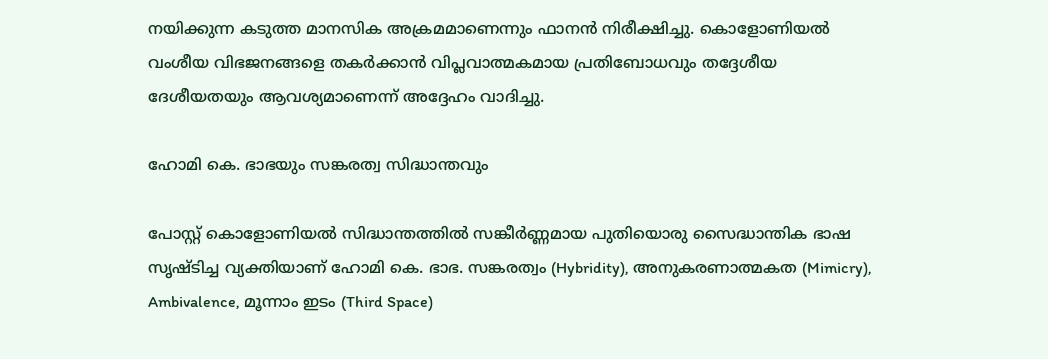നയിക്കുന്ന കടുത്ത മാനസിക അക്രമമാണെന്നും ഫാനൻ നിരീക്ഷിച്ചു. കൊളോണിയൽ വംശീയ വിഭജനങ്ങളെ തകർക്കാൻ വിപ്ലവാത്മകമായ പ്രതിബോധവും തദ്ദേശീയ ദേശീയതയും ആവശ്യമാണെന്ന് അദ്ദേഹം വാദിച്ചു.

ഹോമി കെ. ഭാഭയും സങ്കരത്വ സിദ്ധാന്തവും

പോസ്റ്റ് കൊളോണിയൽ സിദ്ധാന്തത്തിൽ സങ്കീർണ്ണമായ പുതിയൊരു സൈദ്ധാന്തിക ഭാഷ സൃഷ്ടിച്ച വ്യക്തിയാണ് ഹോമി കെ. ഭാഭ. സങ്കരത്വം (Hybridity), അനുകരണാത്മകത (Mimicry), Ambivalence, മൂന്നാം ഇടം (Third Space)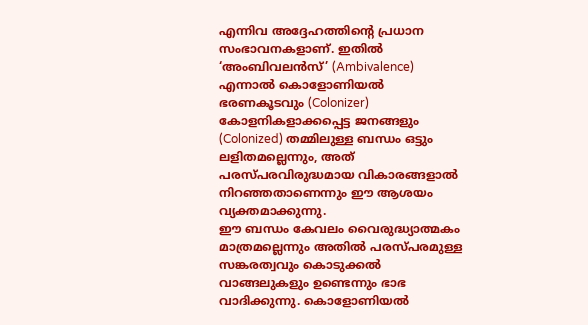എന്നിവ അദ്ദേഹത്തിന്റെ പ്രധാന സംഭാവനകളാണ്. ഇതിൽ ‘അംബിവലൻസ്’ (Ambivalence) എന്നാൽ കൊളോണിയൽ ഭരണകൂടവും (Colonizer) കോളനികളാക്കപ്പെട്ട ജനങ്ങളും (Colonized) തമ്മിലുള്ള ബന്ധം ഒട്ടും ലളിതമല്ലെന്നും, അത് പരസ്പരവിരുദ്ധമായ വികാരങ്ങളാൽ നിറഞ്ഞതാണെന്നും ഈ ആശയം വ്യക്തമാക്കുന്നു.
ഈ ബന്ധം കേവലം വൈരുദ്ധ്യാത്മകം മാത്രമല്ലെന്നും അതിൽ പരസ്പരമുള്ള സങ്കരത്വവും കൊടുക്കൽ വാങ്ങലുകളും ഉണ്ടെന്നും ഭാഭ വാദിക്കുന്നു. കൊളോണിയൽ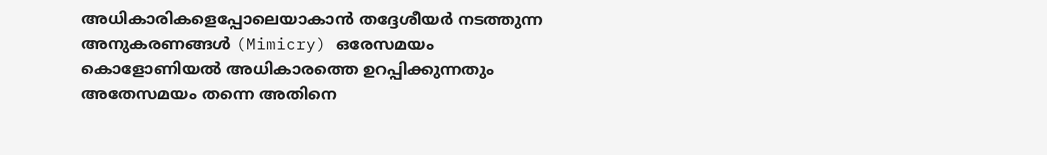അധികാരികളെപ്പോലെയാകാൻ തദ്ദേശീയർ നടത്തുന്ന അനുകരണങ്ങൾ (Mimicry) ഒരേസമയം കൊളോണിയൽ അധികാരത്തെ ഉറപ്പിക്കുന്നതും അതേസമയം തന്നെ അതിനെ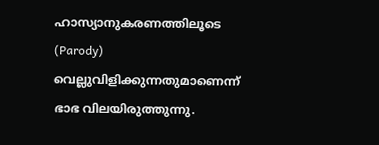ഹാസ്യാനുകരണത്തിലൂടെ (Parody) വെല്ലുവിളിക്കുന്നതുമാണെന്ന് ഭാഭ വിലയിരുത്തുന്നു.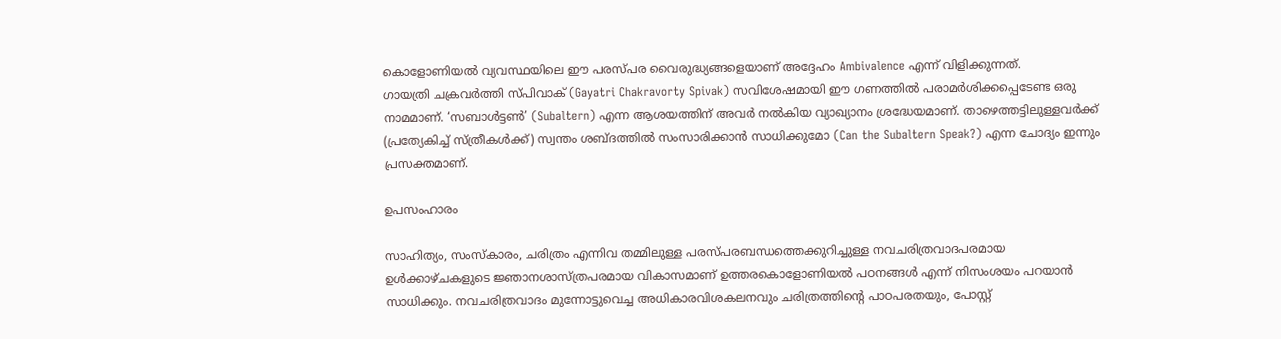കൊളോണിയൽ വ്യവസ്ഥയിലെ ഈ പരസ്പര വൈരുദ്ധ്യങ്ങളെയാണ് അദ്ദേഹം Ambivalence എന്ന് വിളിക്കുന്നത്.
ഗായത്രി ചക്രവർത്തി സ്പിവാക് (Gayatri Chakravorty Spivak) സവിശേഷമായി ഈ ഗണത്തിൽ പരാമർശിക്കപ്പെടേണ്ട ഒരു നാമമാണ്. ‘സബാൾട്ടൺ’ (Subaltern) എന്ന ആശയത്തിന് അവർ നൽകിയ വ്യാഖ്യാനം ശ്രദ്ധേയമാണ്. താഴെത്തട്ടിലുള്ളവർക്ക് (പ്രത്യേകിച്ച് സ്ത്രീകൾക്ക്) സ്വന്തം ശബ്ദത്തിൽ സംസാരിക്കാൻ സാധിക്കുമോ (Can the Subaltern Speak?) എന്ന ചോദ്യം ഇന്നും പ്രസക്തമാണ്.

ഉപസംഹാരം

സാഹിത്യം, സംസ്കാരം, ചരിത്രം എന്നിവ തമ്മിലുള്ള പരസ്പരബന്ധത്തെക്കുറിച്ചുള്ള നവചരിത്രവാദപരമായ ഉൾക്കാഴ്ചകളുടെ ജ്ഞാനശാസ്ത്രപരമായ വികാസമാണ് ഉത്തരകൊളോണിയൽ പഠനങ്ങൾ എന്ന് നിസംശയം പറയാൻ സാധിക്കും. നവചരിത്രവാദം മുന്നോട്ടുവെച്ച അധികാരവിശകലനവും ചരിത്രത്തിന്റെ പാഠപരതയും, പോസ്റ്റ്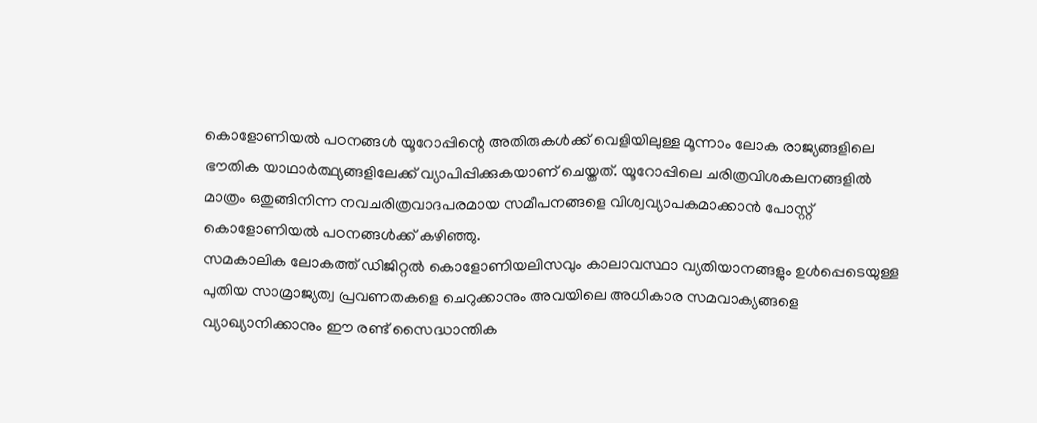കൊളോണിയൽ പഠനങ്ങൾ യൂറോപ്പിന്റെ അതിരുകൾക്ക് വെളിയിലുള്ള മൂന്നാം ലോക രാജ്യങ്ങളിലെ ഭൗതിക യാഥാർത്ഥ്യങ്ങളിലേക്ക് വ്യാപിപ്പിക്കുകയാണ് ചെയ്തത്. യൂറോപ്പിലെ ചരിത്രവിശകലനങ്ങളിൽ മാത്രം ഒതുങ്ങിനിന്ന നവചരിത്രവാദപരമായ സമീപനങ്ങളെ വിശ്വവ്യാപകമാക്കാൻ പോസ്റ്റ് കൊളോണിയൽ പഠനങ്ങൾക്ക് കഴിഞ്ഞു.
സമകാലിക ലോകത്ത് ഡിജിറ്റൽ കൊളോണിയലിസവും കാലാവസ്ഥാ വ്യതിയാനങ്ങളും ഉൾപ്പെടെയുള്ള പുതിയ സാമ്രാജ്യത്വ പ്രവണതകളെ ചെറുക്കാനും അവയിലെ അധികാര സമവാക്യങ്ങളെ വ്യാഖ്യാനിക്കാനും ഈ രണ്ട് സൈദ്ധാന്തിക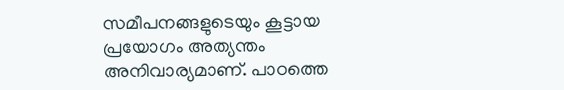സമീപനങ്ങളുടെയും കൂട്ടായ പ്രയോഗം അത്യന്തം അനിവാര്യമാണ്. പാഠത്തെ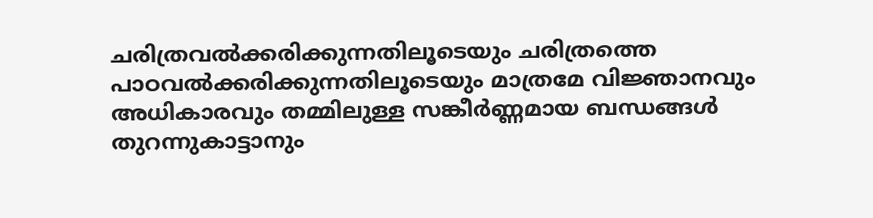ചരിത്രവൽക്കരിക്കുന്നതിലൂടെയും ചരിത്രത്തെ പാഠവൽക്കരിക്കുന്നതിലൂടെയും മാത്രമേ വിജ്ഞാനവും അധികാരവും തമ്മിലുള്ള സങ്കീർണ്ണമായ ബന്ധങ്ങൾ തുറന്നുകാട്ടാനും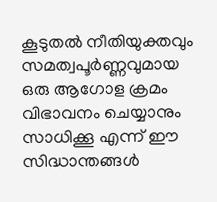കൂടുതൽ നീതിയുക്തവും സമത്വപൂർണ്ണവുമായ ഒരു ആഗോള ക്രമം വിഭാവനം ചെയ്യാനും സാധിക്കൂ എന്ന് ഈ സിദ്ധാന്തങ്ങൾ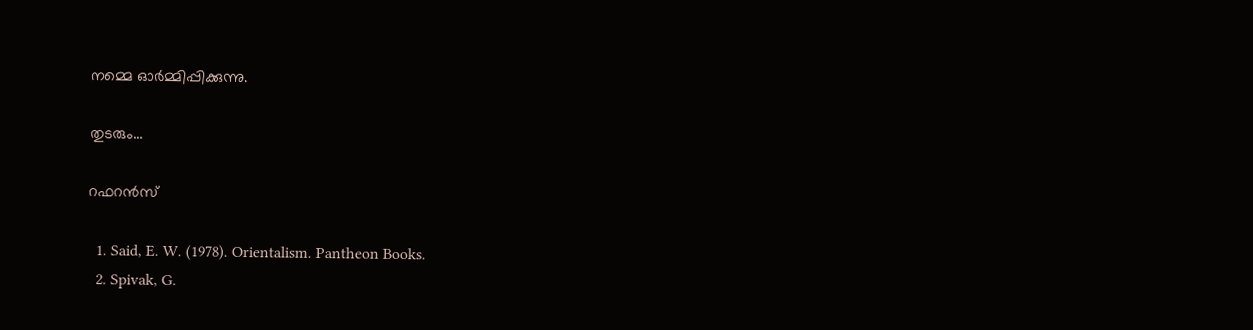നമ്മെ ഓർമ്മിപ്പിക്കുന്നു.

തുടരും…

റഫറൻസ്

  1. Said, E. W. (1978). Orientalism. Pantheon Books.
  2. Spivak, G.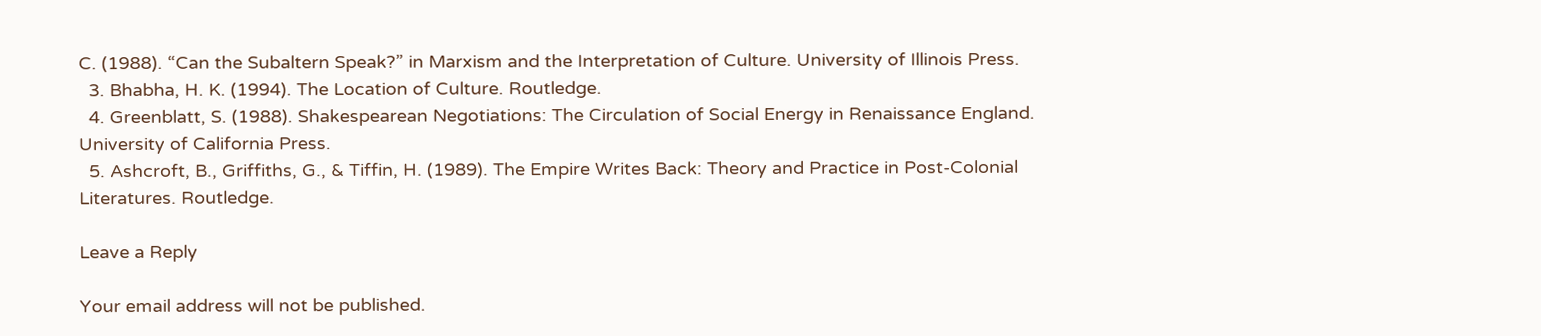C. (1988). “Can the Subaltern Speak?” in Marxism and the Interpretation of Culture. University of Illinois Press.
  3. Bhabha, H. K. (1994). The Location of Culture. Routledge.
  4. Greenblatt, S. (1988). Shakespearean Negotiations: The Circulation of Social Energy in Renaissance England. University of California Press.
  5. Ashcroft, B., Griffiths, G., & Tiffin, H. (1989). The Empire Writes Back: Theory and Practice in Post-Colonial Literatures. Routledge.

Leave a Reply

Your email address will not be published.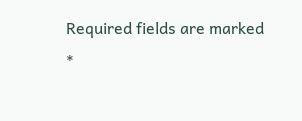Required fields are marked *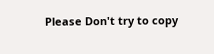Please Don't try to copy